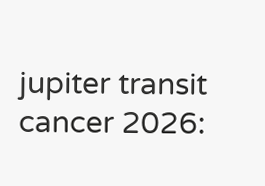jupiter transit cancer 2026: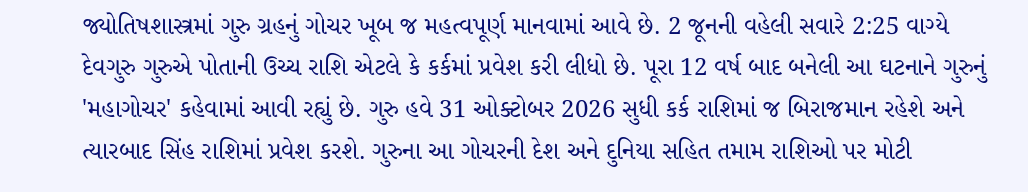જ્યોતિષશાસ્ત્રમાં ગુરુ ગ્રહનું ગોચર ખૂબ જ મહત્વપૂર્ણ માનવામાં આવે છે. 2 જૂનની વહેલી સવારે 2:25 વાગ્યે દેવગુરુ ગુરુએ પોતાની ઉચ્ચ રાશિ એટલે કે કર્કમાં પ્રવેશ કરી લીધો છે. પૂરા 12 વર્ષ બાદ બનેલી આ ઘટનાને ગુરુનું 'મહાગોચર' કહેવામાં આવી રહ્યું છે. ગુરુ હવે 31 ઓક્ટોબર 2026 સુધી કર્ક રાશિમાં જ બિરાજમાન રહેશે અને ત્યારબાદ સિંહ રાશિમાં પ્રવેશ કરશે. ગુરુના આ ગોચરની દેશ અને દુનિયા સહિત તમામ રાશિઓ પર મોટી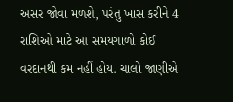અસર જોવા મળશે, પરંતુ ખાસ કરીને 4 રાશિઓ માટે આ સમયગાળો કોઈ વરદાનથી કમ નહીં હોય. ચાલો જાણીએ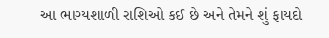આ ભાગ્યશાળી રાશિઓ કઈ છે અને તેમને શું ફાયદો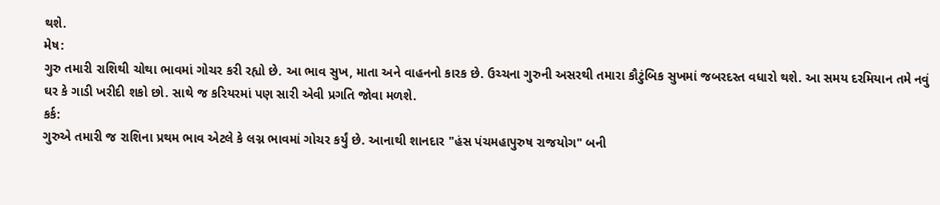થશે.
મેષ:
ગુરુ તમારી રાશિથી ચોથા ભાવમાં ગોચર કરી રહ્યો છે. આ ભાવ સુખ, માતા અને વાહનનો કારક છે. ઉચ્ચના ગુરુની અસરથી તમારા કૌટુંબિક સુખમાં જબરદસ્ત વધારો થશે. આ સમય દરમિયાન તમે નવું ઘર કે ગાડી ખરીદી શકો છો. સાથે જ કરિયરમાં પણ સારી એવી પ્રગતિ જોવા મળશે.
કર્ક:
ગુરુએ તમારી જ રાશિના પ્રથમ ભાવ એટલે કે લગ્ન ભાવમાં ગોચર કર્યું છે. આનાથી શાનદાર "હંસ પંચમહાપુરુષ રાજયોગ" બની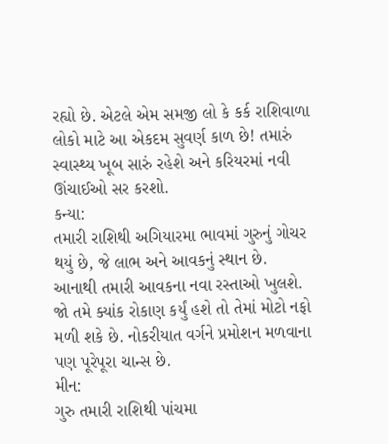રહ્યો છે. એટલે એમ સમજી લો કે કર્ક રાશિવાળા લોકો માટે આ એકદમ સુવર્ણ કાળ છે! તમારું સ્વાસ્થ્ય ખૂબ સારું રહેશે અને કરિયરમાં નવી ઊંચાઈઓ સર કરશો.
કન્યા:
તમારી રાશિથી અગિયારમા ભાવમાં ગુરુનું ગોચર થયું છે, જે લાભ અને આવકનું સ્થાન છે. આનાથી તમારી આવકના નવા રસ્તાઓ ખુલશે. જો તમે ક્યાંક રોકાણ કર્યું હશે તો તેમાં મોટો નફો મળી શકે છે. નોકરીયાત વર્ગને પ્રમોશન મળવાના પણ પૂરેપૂરા ચાન્સ છે.
મીન:
ગુરુ તમારી રાશિથી પાંચમા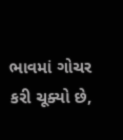ભાવમાં ગોચર કરી ચૂક્યો છે,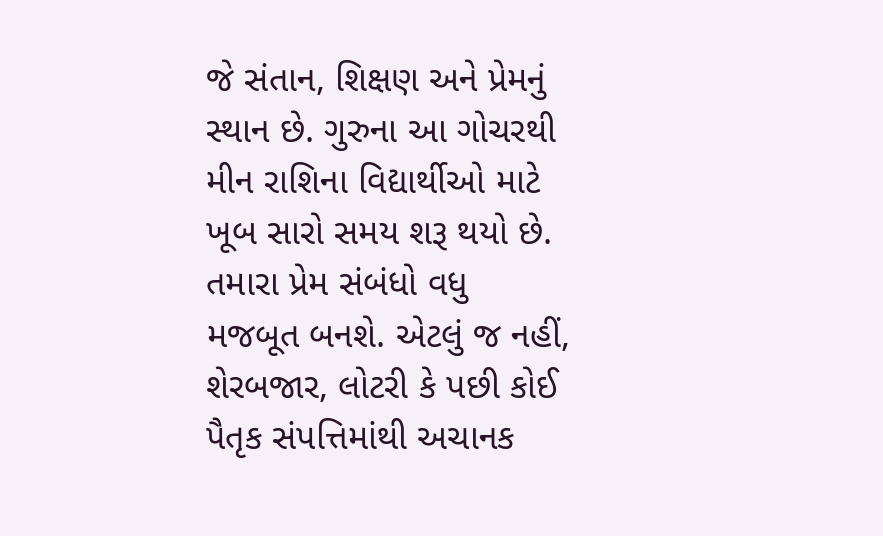જે સંતાન, શિક્ષણ અને પ્રેમનું સ્થાન છે. ગુરુના આ ગોચરથી મીન રાશિના વિદ્યાર્થીઓ માટે ખૂબ સારો સમય શરૂ થયો છે. તમારા પ્રેમ સંબંધો વધુ મજબૂત બનશે. એટલું જ નહીં, શેરબજાર, લોટરી કે પછી કોઈ પૈતૃક સંપત્તિમાંથી અચાનક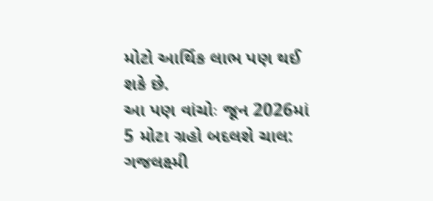મોટો આર્થિક લાભ પણ થઈ શકે છે.
આ પણ વાંચોઃ જૂન 2026માં 5 મોટા ગ્રહો બદલશે ચાલ: ગજલક્ષ્મી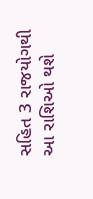સહિત 3 રાજયોગથી આ રાશિઓ થશે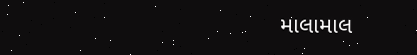માલામાલ